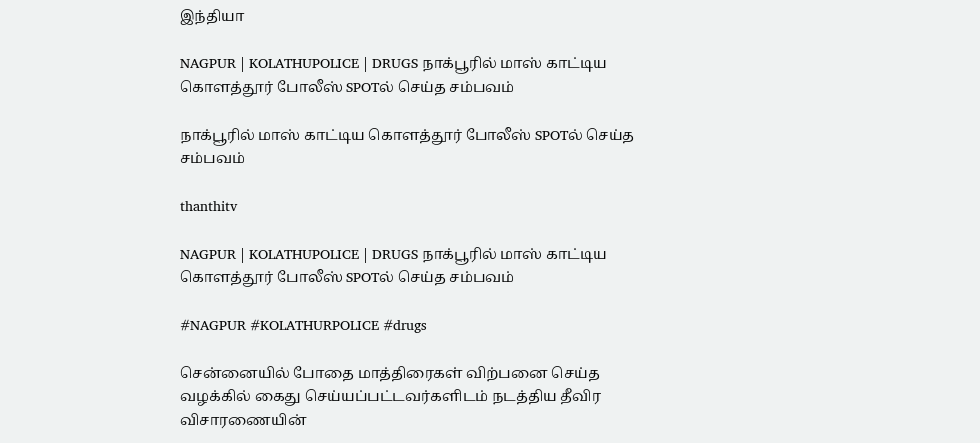இந்தியா

NAGPUR | KOLATHUPOLICE | DRUGS நாக்பூரில் மாஸ் காட்டிய கொளத்தூர் போலீஸ் SPOTல் செய்த சம்பவம்

நாக்பூரில் மாஸ் காட்டிய கொளத்தூர் போலீஸ் SPOTல் செய்த சம்பவம்

thanthitv

NAGPUR | KOLATHUPOLICE | DRUGS நாக்பூரில் மாஸ் காட்டிய கொளத்தூர் போலீஸ் SPOTல் செய்த சம்பவம்

#NAGPUR #KOLATHURPOLICE #drugs

சென்னையில் போதை மாத்திரைகள் விற்பனை செய்த வழக்கில் கைது செய்யப்பட்டவர்களிடம் நடத்திய தீவிர விசாரணையின்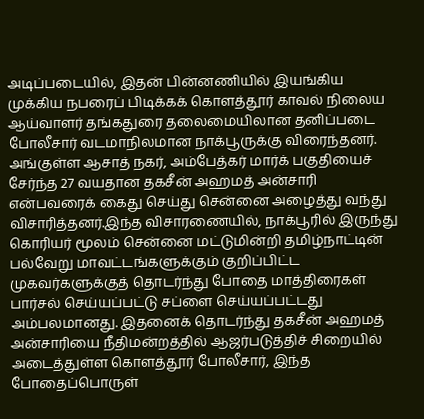அடிப்படையில், இதன் பின்னணியில் இயங்கிய முக்கிய நபரைப் பிடிக்கக் கொளத்தூர் காவல் நிலைய ஆய்வாளர் தங்கதுரை தலைமையிலான தனிப்படை போலீசார் வடமாநிலமான நாக்பூருக்கு விரைந்தனர். அங்குள்ள ஆசாத் நகர், அம்பேத்கர் மார்க் பகுதியைச் சேர்ந்த 27 வயதான தகசீன் அஹமத் அன்சாரி என்பவரைக் கைது செய்து சென்னை அழைத்து வந்து விசாரித்தனர்.இந்த விசாரணையில், நாக்பூரில் இருந்து கொரியர் மூலம் சென்னை மட்டுமின்றி தமிழ்நாட்டின் பல்வேறு மாவட்டங்களுக்கும் குறிப்பிட்ட முகவர்களுக்குத் தொடர்ந்து போதை மாத்திரைகள் பார்சல் செய்யப்பட்டு சப்ளை செய்யப்பட்டது அம்பலமானது. இதனைக் தொடர்ந்து தகசீன் அஹமத் அன்சாரியை நீதிமன்றத்தில் ஆஜர்படுத்திச் சிறையில் அடைத்துள்ள கொளத்தூர் போலீசார், இந்த போதைப்பொருள்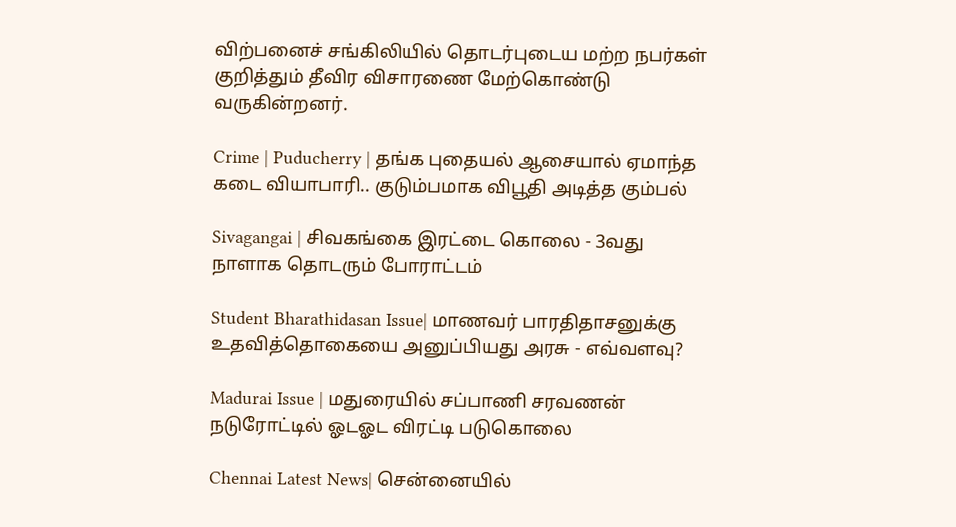விற்பனைச் சங்கிலியில் தொடர்புடைய மற்ற நபர்கள் குறித்தும் தீவிர விசாரணை மேற்கொண்டு வருகின்றனர்.

Crime | Puducherry | தங்க புதையல் ஆசையால் ஏமாந்த கடை வியாபாரி.. குடும்பமாக விபூதி அடித்த கும்பல்

Sivagangai | சிவகங்கை இரட்டை கொலை - 3வது நாளாக தொடரும் போராட்டம்

Student Bharathidasan Issue| மாணவர் பாரதிதாசனுக்கு உதவித்தொகையை அனுப்பியது அரசு - எவ்வளவு?

Madurai Issue | மதுரையில் சப்பாணி சரவணன் நடுரோட்டில் ஓடஓட விரட்டி படுகொலை

Chennai Latest News| சென்னையில்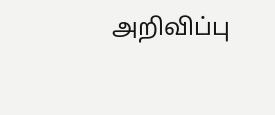அறிவிப்பு